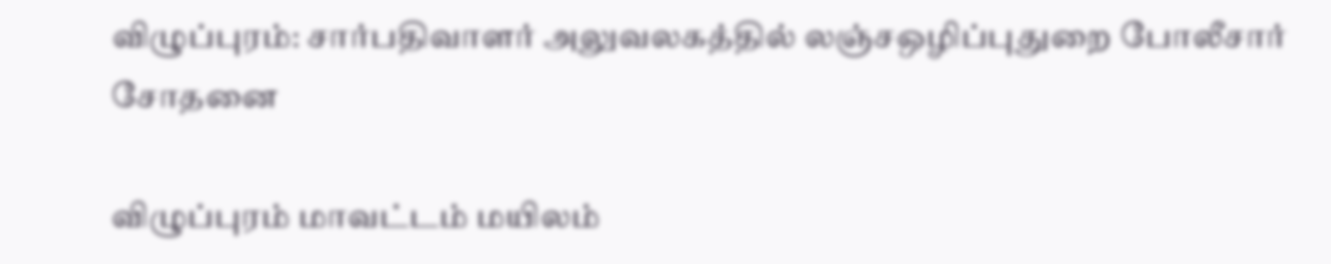விழுப்புரம்: சார்பதிவாளர் அலுவலகத்தில் லஞ்சஒழிப்புதுறை போலீசார் சோதனை

விழுப்புரம் மாவட்டம் மயிலம்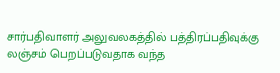சார்பதிவாளர் அலுவலகத்தில் பத்திரப்பதிவுக்கு லஞ்சம் பெறப்படுவதாக வந்த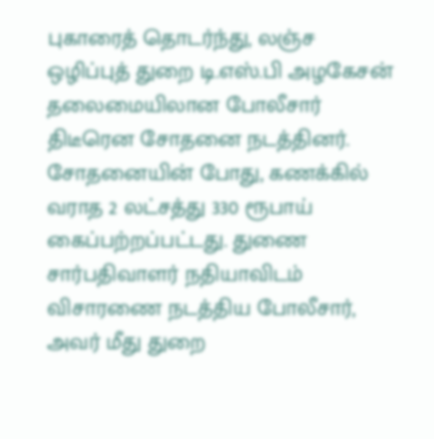புகாரைத் தொடர்ந்து, லஞ்ச ஒழிப்புத் துறை டி.எஸ்.பி அழகேசன் தலைமையிலான போலீசார் திடீரென சோதனை நடத்தினர். சோதனையின் போது, கணக்கில் வராத 2 லட்சத்து 330 ரூபாய் கைப்பற்றப்பட்டது. துணை சார்பதிவாளர் நதியாவிடம் விசாரணை நடத்திய போலீசார், அவர் மீது துறை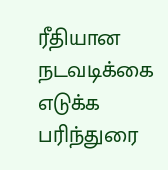ரீதியான நடவடிக்கை எடுக்க பரிந்துரை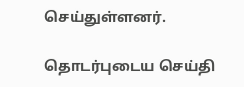செய்துள்ளனர்.

தொடர்புடைய செய்தி